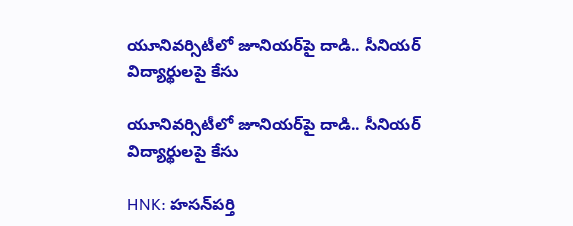యూనివర్సిటీలో జూనియర్‌పై దాడి.. సీనియర్ విద్యార్థులపై కేసు

యూనివర్సిటీలో జూనియర్‌పై దాడి.. సీనియర్ విద్యార్థులపై కేసు

HNK: హసన్‌పర్తి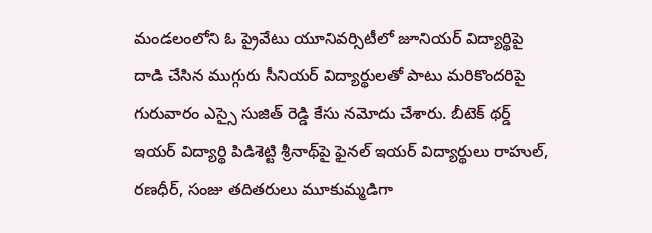మండలంలోని ఓ ప్రైవేటు యూనివర్సిటీలో జూనియర్ విద్యార్థిపై దాడి చేసిన ముగ్గురు సీనియర్ విద్యార్థులతో పాటు మరికొందరిపై గురువారం ఎస్సై సుజిత్ రెడ్డి కేసు నమోదు చేశారు. బీటెక్ థర్డ్ ఇయర్ విద్యార్థి పిడిశెట్టి శ్రీనాథ్‌పై ఫైనల్ ఇయర్ విద్యార్థులు రాహుల్, రణధీర్, సంజు తదితరులు మూకుమ్మడిగా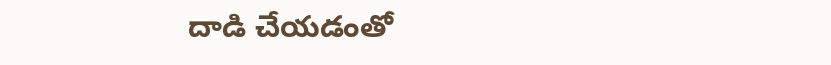దాడి చేయడంతో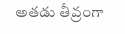అతడు తీవ్రంగా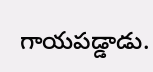గాయపడ్డాడు.